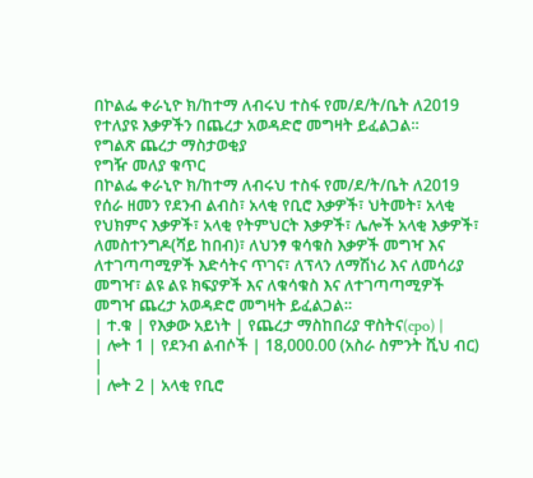በኮልፌ ቀራኒዮ ክ/ከተማ ለብሩህ ተስፋ የመ/ደ/ት/ቤት ለ2019 የተለያዩ እቃዎችን በጨረታ አወዳድሮ መግዛት ይፈልጋል፡፡
የግልጽ ጨረታ ማስታወቂያ
የግዥ መለያ ቁጥር
በኮልፌ ቀራኒዮ ክ/ከተማ ለብሩህ ተስፋ የመ/ደ/ት/ቤት ለ2019 የሰራ ዘመን የደንብ ልብስ፣ አላቂ የቢሮ እቃዎች፣ ህትመት፣ አላቂ የህክምና እቃዎች፣ አላቂ የትምህርት እቃዎች፣ ሌሎች አላቂ እቃዎች፣ ለመስተንግዶ(ሻይ ከበብ)፣ ለህንፃ ቁሳቁስ እቃዎች መግዣ እና ለተገጣጣሚዎች እድሳትና ጥገና፣ ለፕላን ለማሽነሪ እና ለመሳሪያ መግዣ፣ ልዩ ልዩ ክፍያዎች እና ለቁሳቁስ እና ለተገጣጣሚዎች መግዣ ጨረታ አወዳድሮ መግዛት ይፈልጋል፡፡
| ተ.ቁ | የእቃው አይነት | የጨረታ ማስከበሪያ ዋስትና(cpo) |
| ሎት 1 | የደንብ ልብሶች | 18,000.00 (አስራ ስምንት ሺህ ብር) |
| ሎት 2 | አላቂ የቢሮ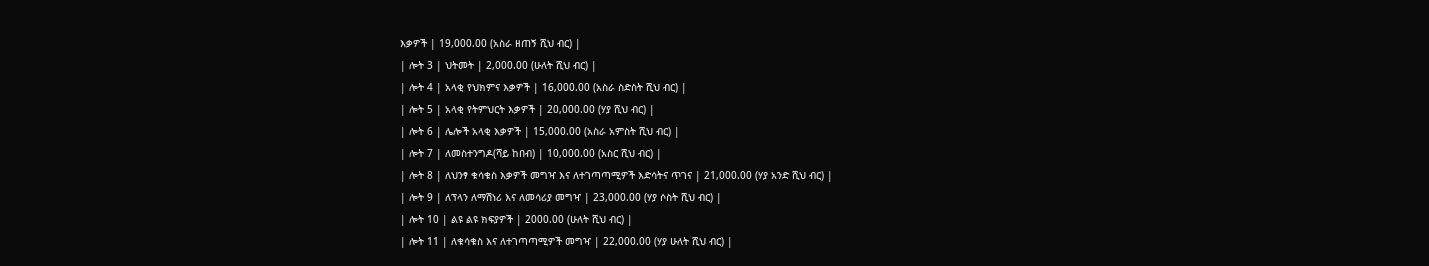እቃዎች | 19,000.00 (አስራ ዘጠኝ ሺህ ብር) |
| ሎት 3 | ህትመት | 2,000.00 (ሁለት ሺህ ብር) |
| ሎት 4 | አላቂ የህክምና እቃዎች | 16,000.00 (አስራ ስድስት ሺህ ብር) |
| ሎት 5 | አላቂ የትምህርት እቃዎች | 20,000.00 (ሃያ ሺህ ብር) |
| ሎት 6 | ሌሎች አላቂ እቃዎች | 15,000.00 (አስራ አምስት ሺህ ብር) |
| ሎት 7 | ለመስተንግዶ(ሻይ ከበብ) | 10,000.00 (አስር ሺህ ብር) |
| ሎት 8 | ለህንፃ ቁሳቁስ እቃዎች መግዣ እና ለተገጣጣሚዎች እድሳትና ጥገና | 21,000.00 (ሃያ አንድ ሺህ ብር) |
| ሎት 9 | ለፕላን ለማሽነሪ እና ለመሳሪያ መግዣ | 23,000.00 (ሃያ ሶስት ሺህ ብር) |
| ሎት 10 | ልዩ ልዩ ክፍያዎች | 2000.00 (ሁለት ሺህ ብር) |
| ሎት 11 | ለቁሳቁስ እና ለተገጣጣሚዎች መግዣ | 22,000.00 (ሃያ ሁለት ሺህ ብር) |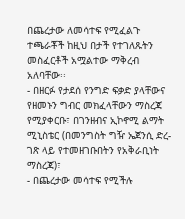በጨረታው ለመሳተፍ የሚፈልጉ ተጫራቾች ከዚህ በታች የተገለጹትን መስፈርቶች አሟልተው ማቅረብ አለባቸው፡፡
- በዘርፉ የታደሰ የንግድ ፍቃድ ያላቸውና የዘመኑን ግብር መክፈላቸውን ማስረጃ የሚያቀርቡ፣ በገንዘብና ኢኮኖሚ ልማት ሚኒስቴር (በመንግስት ግዥ ኤጀንሲ ድረ-ገጽ ላይ የተመዘገቡበትን የአቅራቢነት ማስረጃ)፣
- በጨረታው መሳተፍ የሚችሉ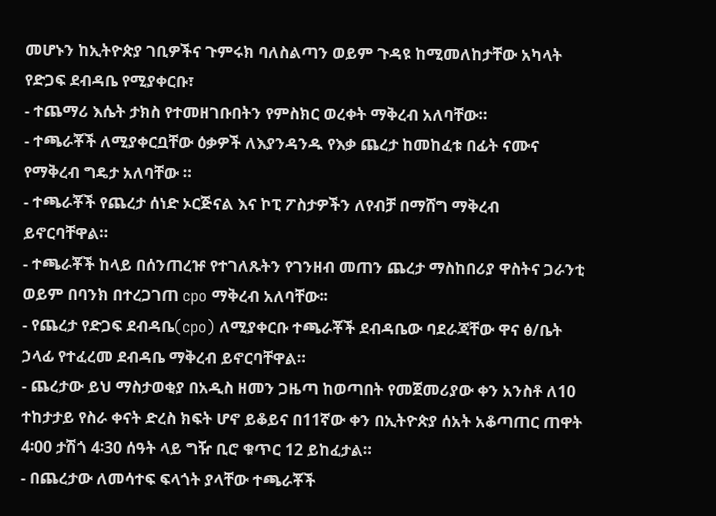መሆኑን ከኢትዮጵያ ገቢዎችና ጉምሩክ ባለስልጣን ወይም ጉዳዩ ከሚመለከታቸው አካላት የድጋፍ ደብዳቤ የሚያቀርቡ፣
- ተጨማሪ እሴት ታክስ የተመዘገቡበትን የምስክር ወረቀት ማቅረብ አለባቸው።
- ተጫራቾች ለሚያቀርቧቸው ዕቃዎች ለእያንዳንዱ የእቃ ጨረታ ከመከፈቱ በፊት ናሙና የማቅረብ ግዴታ አለባቸው ።
- ተጫራቾች የጨረታ ሰነድ ኦርጅናል እና ኮፒ ፖስታዎችን ለየብቻ በማሸግ ማቅረብ ይኖርባቸዋል።
- ተጫራቾች ከላይ በሰንጠረዡ የተገለጹትን የገንዘብ መጠን ጨረታ ማስከበሪያ ዋስትና ጋራንቲ ወይም በባንክ በተረጋገጠ cpo ማቅረብ አለባቸው፡፡
- የጨረታ የድጋፍ ደብዳቤ(cpo) ለሚያቀርቡ ተጫራቾች ደብዳቤው ባደራጃቸው ዋና ፅ/ቤት ኃላፊ የተፈረመ ደብዳቤ ማቅረብ ይኖርባቸዋል።
- ጨረታው ይህ ማስታወቂያ በአዲስ ዘመን ጋዜጣ ከወጣበት የመጀመሪያው ቀን አንስቶ ለ10 ተከታታይ የስራ ቀናት ድረስ ክፍት ሆኖ ይቆይና በ11ኛው ቀን በኢትዮጵያ ሰአት አቆጣጠር ጠዋት 4፡00 ታሽጎ 4፡30 ሰዓት ላይ ግዥ ቢሮ ቁጥር 12 ይከፈታል።
- በጨረታው ለመሳተፍ ፍላጎት ያላቸው ተጫራቾች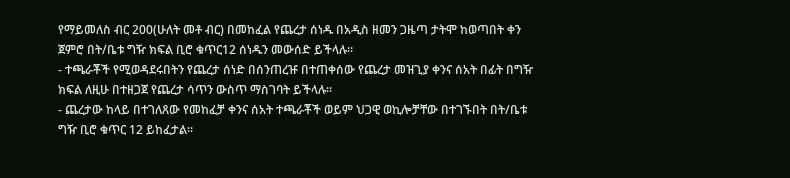የማይመለስ ብር 200(ሁለት መቶ ብር) በመከፈል የጨረታ ሰነዱ በአዲስ ዘመን ጋዜጣ ታትሞ ከወጣበት ቀን ጀምሮ በት/ቤቱ ግዥ ክፍል ቢሮ ቁጥር12 ሰነዱን መውሰድ ይችላሉ።
- ተጫራቾች የሚወዳደሩበትን የጨረታ ሰነድ በሰንጠረዡ በተጠቀሰው የጨረታ መዝጊያ ቀንና ሰአት በፊት በግዥ ክፍል ለዚሁ በተዘጋጀ የጨረታ ሳጥን ውስጥ ማስገባት ይችላሉ።
- ጨረታው ከላይ በተገለጸው የመከፈቻ ቀንና ሰአት ተጫራቾች ወይም ህጋዊ ወኪሎቻቸው በተገኙበት በት/ቤቱ ግዥ ቢሮ ቁጥር 12 ይከፈታል፡፡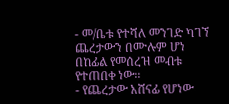- መ/ቤቱ የተሻለ መንገድ ካገኘ ጨረታውን በሙሉም ሆነ በከፊል የመሰረዝ መብቱ የተጠበቀ ነው፡፡
- የጨረታው አሸናፊ የሆነው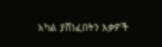አካል ያሸነፈበትን እቃዎች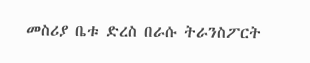መስሪያ ቤቱ ድረስ በራሱ ትራንስፖርት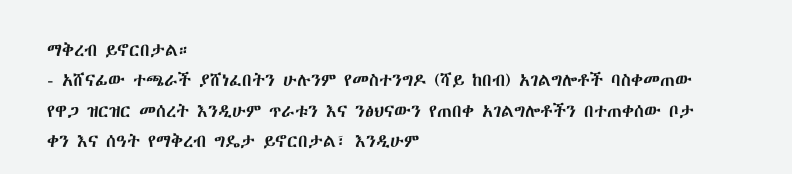ማቅረብ ይኖርበታል።
- አሸናፊው ተጫራች ያሸነፈበትን ሁሉንም የመስተንግዶ (ሻይ ከበብ) አገልግሎቶች ባስቀመጠው የዋጋ ዝርዝር መሰረት እንዲሁም ጥራቱን እና ንፅህናውን የጠበቀ አገልግሎቶችን በተጠቀሰው ቦታ ቀን እና ሰዓት የማቅረብ ግዴታ ይኖርበታል፣ እንዲሁም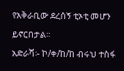የአቅራቢው ደረሰኝ ቲኦቲ መሆን ይኖርበታል፡፡
አድራሻ፡- ኮ/ቀ/ከ/ከ ብሩህ ተስፋ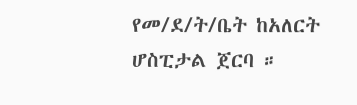የመ/ደ/ት/ቤት ከአለርት ሆስፒታል ጀርባ ።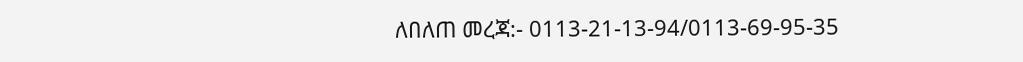ለበለጠ መረጃ:- 0113-21-13-94/0113-69-95-35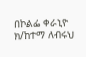በኮልፌ ቀራኒዮ ክ/ከተማ ለብሩህ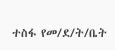ተስፋ የመ/ደ/ት/ቤት